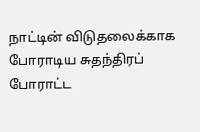நாட்டின் விடுதலைக்காக போராடிய சுதந்திரப் போராட்ட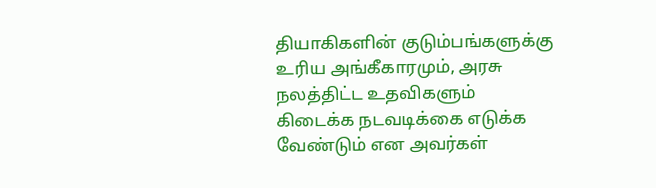தியாகிகளின் குடும்பங்களுக்கு உரிய அங்கீகாரமும், அரசு நலத்திட்ட உதவிகளும் கிடைக்க நடவடிக்கை எடுக்க வேண்டும் என அவர்கள்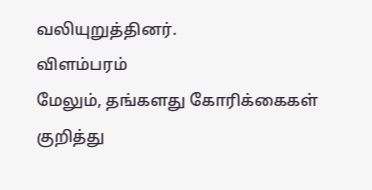வலியுறுத்தினர்.
விளம்பரம்
மேலும், தங்களது கோரிக்கைகள் குறித்து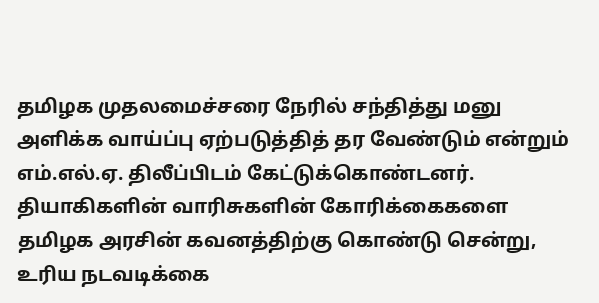தமிழக முதலமைச்சரை நேரில் சந்தித்து மனு அளிக்க வாய்ப்பு ஏற்படுத்தித் தர வேண்டும் என்றும் எம்.எல்.ஏ. திலீப்பிடம் கேட்டுக்கொண்டனர்.
தியாகிகளின் வாரிசுகளின் கோரிக்கைகளை தமிழக அரசின் கவனத்திற்கு கொண்டு சென்று, உரிய நடவடிக்கை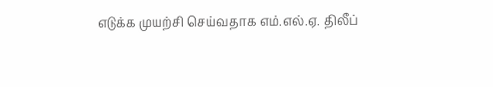எடுக்க முயற்சி செய்வதாக எம்.எல்.ஏ. திலீப்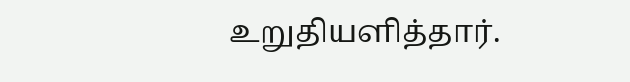உறுதியளித்தார்.